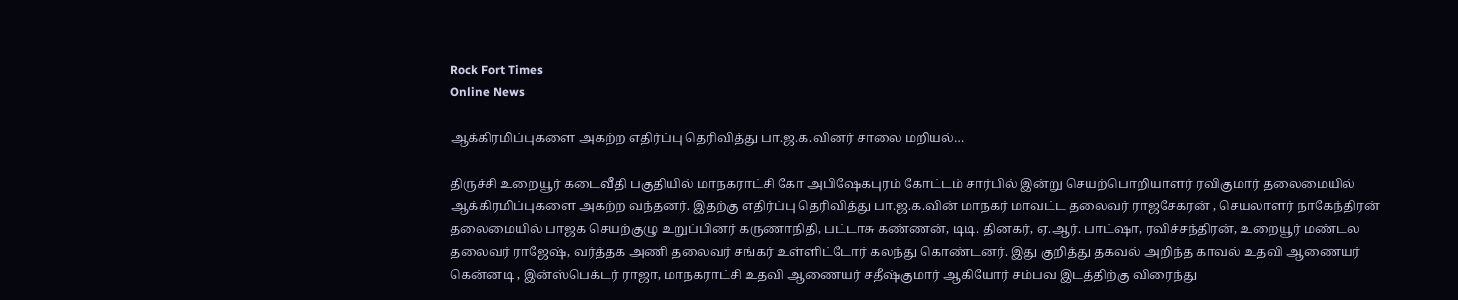Rock Fort Times
Online News

ஆக்கிரமிப்புகளை அகற்ற எதிர்ப்பு தெரிவித்து பா.ஜ.க.வினர் சாலை மறியல்…

திருச்சி உறையூர் கடைவீதி பகுதியில் மாநகராட்சி கோ அபிஷேகபுரம் கோட்டம் சார்பில் இன்று செயற்பொறியாளர் ரவிகுமார் தலைமையில் ஆக்கிரமிப்புகளை அகற்ற வந்தனர். இதற்கு எதிர்ப்பு தெரிவித்து பா.ஜ.க.வின் மாநகர் மாவட்ட தலைவர் ராஜசேகரன் , செயலாளர் நாகேந்திரன் தலைமையில் பாஜக செயற்குழு உறுப்பினர் கருணாநிதி, பட்டாசு கண்ணன், டிடி. தினகர், ஏ.ஆர். பாட்ஷா, ரவிச்சந்திரன், உறையூர் மண்டல தலைவர் ராஜேஷ், வர்த்தக அணி தலைவர் சங்கர் உள்ளிட்டோர் கலந்து கொண்டனர். இது குறித்து தகவல் அறிந்த காவல் உதவி ஆணையர் கென்னடி , இன்ஸ்பெக்டர் ராஜா, மாநகராட்சி உதவி ஆணையர் சதீஷ்குமார் ஆகியோர் சம்பவ இடத்திற்கு விரைந்து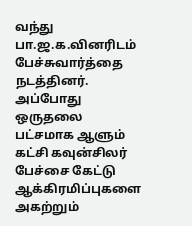வந்து பா.ஜ.க.வினரிடம் பேச்சுவார்த்தை நடத்தினர். அப்போது ஒருதலை பட்சமாக ஆளும் கட்சி கவுன்சிலர் பேச்சை கேட்டு ஆக்கிரமிப்புகளை அகற்றும்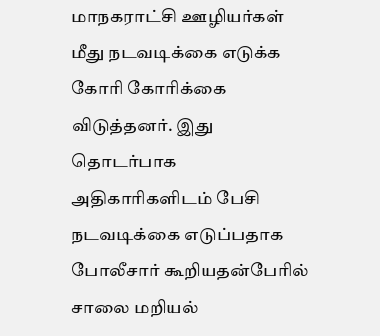மாநகராட்சி ஊழியர்கள் மீது நடவடிக்கை எடுக்க கோாி கோாிக்கை விடுத்தனர். இது தொடர்பாக அதிகாரிகளிடம் பேசி நடவடிக்கை எடுப்பதாக போலீசார் கூறியதன்பேரில் சாலை மறியல்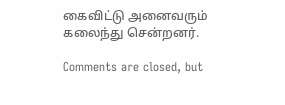கைவிட்டு அனைவரும் கலைந்து சென்றனர்.

Comments are closed, but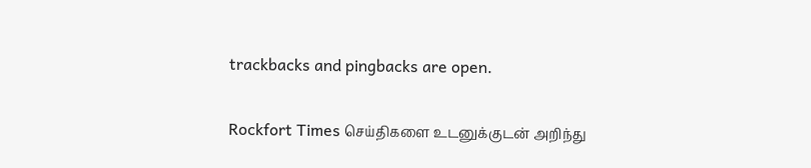trackbacks and pingbacks are open.

Rockfort Times செய்திகளை உடனுக்குடன் அறிந்து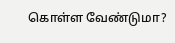கொள்ள வேண்டுமா?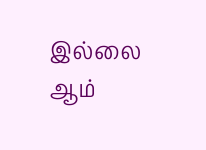இல்லை ஆம்